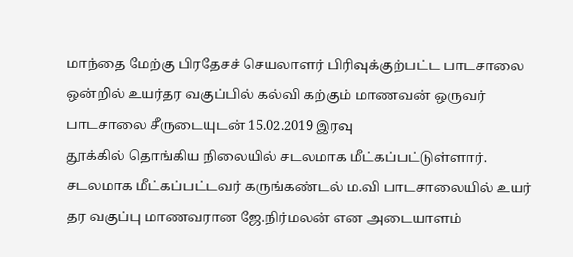மாந்தை மேற்கு பிரதேசச் செயலாளர் பிரிவுக்குற்பட்ட பாடசாலை ஒன்றில் உயர்தர வகுப்பில் கல்வி கற்கும் மாணவன் ஒருவர் பாடசாலை சீருடையுடன் 15.02.2019 இரவு
தூக்கில் தொங்கிய நிலையில் சடலமாக மீட்கப்பட்டுள்ளார்.
சடலமாக மீட்கப்பட்டவர் கருங்கண்டல் ம.வி பாடசாலையில் உயர் தர வகுப்பு மாணவரான ஜே.நிர்மலன் என அடையாளம்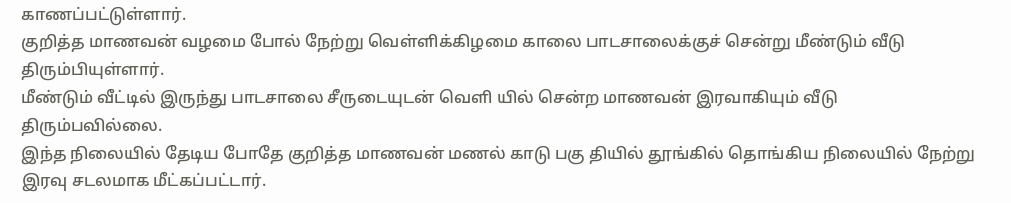காணப்பட்டுள்ளார்.
குறித்த மாணவன் வழமை போல் நேற்று வெள்ளிக்கிழமை காலை பாடசாலைக்குச் சென்று மீண்டும் வீடு திரும்பியுள்ளார்.
மீண்டும் வீட்டில் இருந்து பாடசாலை சீருடையுடன் வெளி யில் சென்ற மாணவன் இரவாகியும் வீடு திரும்பவில்லை.
இந்த நிலையில் தேடிய போதே குறித்த மாணவன் மணல் காடு பகு தியில் தூங்கில் தொங்கிய நிலையில் நேற்று இரவு சடலமாக மீட்கப்பட்டார்.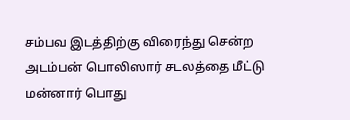சம்பவ இடத்திற்கு விரைந்து சென்ற அடம்பன் பொலிஸார் சடலத்தை மீட்டு மன்னார் பொது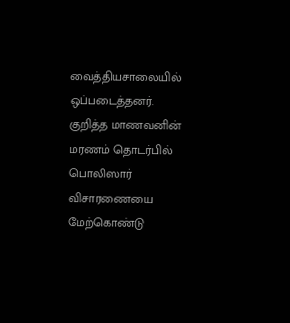வைத்தியசாலையில் ஒப்படைத்தனர்.
குறித்த மாணவனின் மரணம் தொடர்பில் பொலிஸார் விசாரணையை மேற்கொண்டு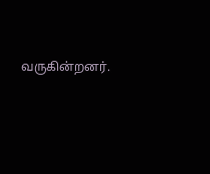வருகின்றனர்.